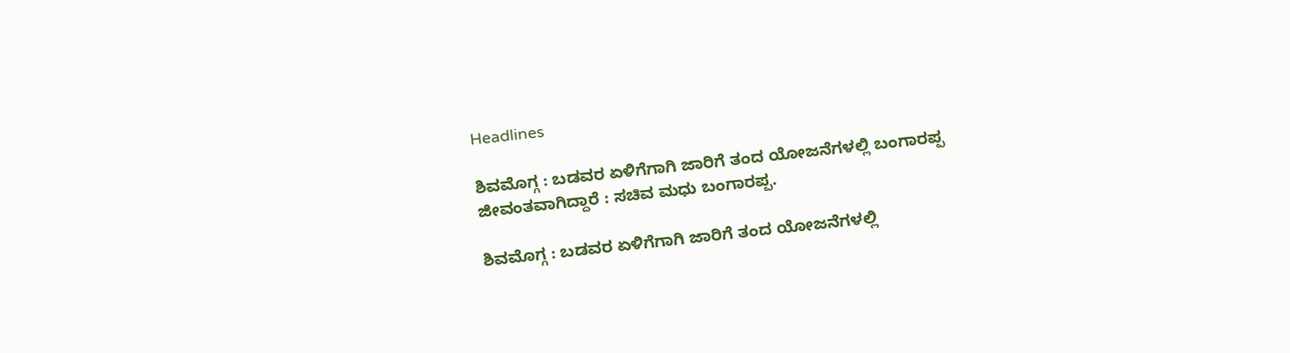Headlines

ಶಿವಮೊಗ್ಗ : ಬಡವರ ಏಳಿಗೆಗಾಗಿ ಜಾರಿಗೆ ತಂದ ಯೋಜನೆಗಳಲ್ಲಿ ಬಂಗಾರಪ್ಪ ಜೀವಂತವಾಗಿದ್ದಾರೆ : ಸಚಿವ ಮಧು ಬಂಗಾರಪ್ಪ.

ಶಿವಮೊಗ್ಗ : ಬಡವರ ಏಳಿಗೆಗಾಗಿ ಜಾರಿಗೆ ತಂದ ಯೋಜನೆಗಳಲ್ಲಿ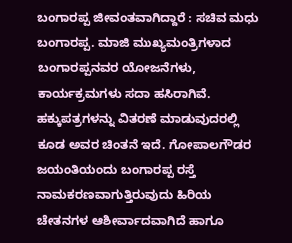ಬಂಗಾರಪ್ಪ ಜೀವಂತವಾಗಿದ್ದಾರೆ : ಸಚಿವ ಮಧು ಬಂಗಾರಪ್ಪ. ಮಾಜಿ ಮುಖ್ಯಮಂತ್ರಿಗಳಾದ ಬಂಗಾರಪ್ಪನವರ ಯೋಜನೆಗಳು, ಕಾರ್ಯಕ್ರಮಗಳು ಸದಾ ಹಸಿರಾಗಿವೆ. ಹಕ್ಕುಪತ್ರಗಳನ್ನು ವಿತರಣೆ ಮಾಡುವುದರಲ್ಲಿ ಕೂಡ ಅವರ ಚಿಂತನೆ ಇದೆ. ಗೋಪಾಲಗೌಡರ ಜಯಂತಿಯಂದು ಬಂಗಾರಪ್ಪ ರಸ್ತೆ ನಾಮಕರಣವಾಗುತ್ತಿರುವುದು ಹಿರಿಯ ಚೇತನಗಳ ಆಶೀರ್ವಾದವಾಗಿದೆ ಹಾಗೂ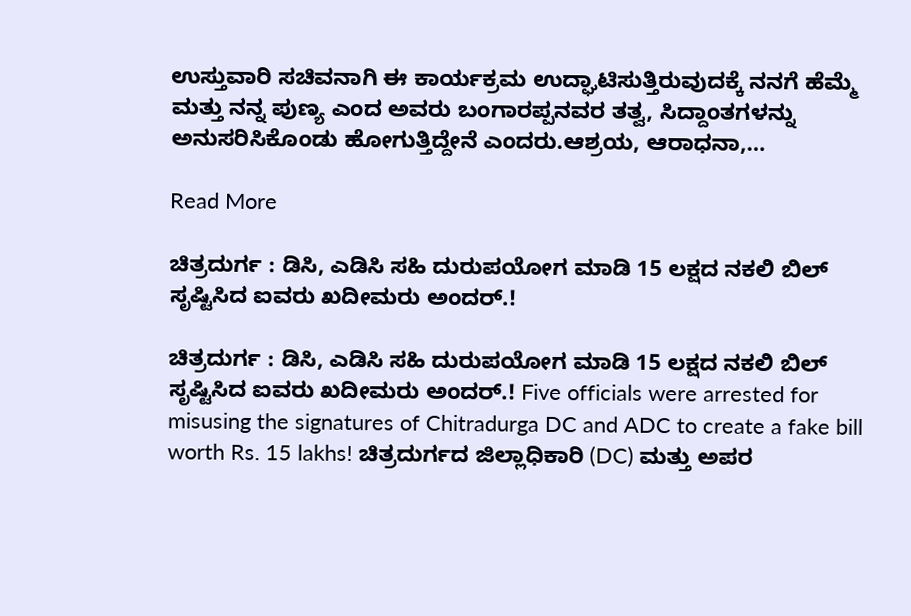ಉಸ್ತುವಾರಿ ಸಚಿವನಾಗಿ ಈ ಕಾರ್ಯಕ್ರಮ ಉದ್ಘಾಟಿಸುತ್ತಿರುವುದಕ್ಕೆ ನನಗೆ ಹೆಮ್ಮೆ ಮತ್ತು ನನ್ನ ಪುಣ್ಯ ಎಂದ ಅವರು ಬಂಗಾರಪ್ಪನವರ ತತ್ವ, ಸಿದ್ದಾಂತಗಳನ್ನು ಅನುಸರಿಸಿಕೊಂಡು ಹೋಗುತ್ತಿದ್ದೇನೆ ಎಂದರು.ಆಶ್ರಯ, ಆರಾಧನಾ,…

Read More

ಚಿತ್ರದುರ್ಗ : ಡಿಸಿ, ಎಡಿಸಿ ಸಹಿ ದುರುಪಯೋಗ ಮಾಡಿ 15 ಲಕ್ಷದ ನಕಲಿ ಬಿಲ್ ಸೃಷ್ಟಿಸಿದ ಐವರು ಖದೀಮರು ಅಂದರ್.!

ಚಿತ್ರದುರ್ಗ : ಡಿಸಿ, ಎಡಿಸಿ ಸಹಿ ದುರುಪಯೋಗ ಮಾಡಿ 15 ಲಕ್ಷದ ನಕಲಿ ಬಿಲ್ ಸೃಷ್ಟಿಸಿದ ಐವರು ಖದೀಮರು ಅಂದರ್.! Five officials were arrested for misusing the signatures of Chitradurga DC and ADC to create a fake bill worth Rs. 15 lakhs! ಚಿತ್ರದುರ್ಗದ ಜಿಲ್ಲಾಧಿಕಾರಿ (DC) ಮತ್ತು ಅಪರ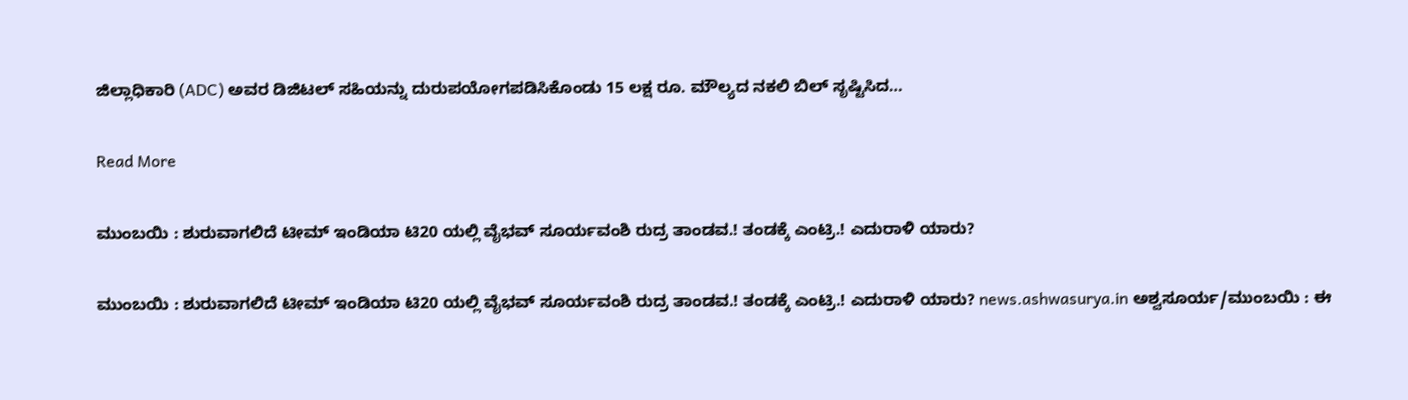ಜಿಲ್ಲಾಧಿಕಾರಿ (ADC) ಅವರ ಡಿಜಿಟಲ್ ಸಹಿಯನ್ನು ದುರುಪಯೋಗಪಡಿಸಿಕೊಂಡು 15 ಲಕ್ಷ ರೂ. ಮೌಲ್ಯದ ನಕಲಿ ಬಿಲ್ ಸೃಷ್ಟಿಸಿದ…

Read More

ಮುಂಬಯಿ : ಶುರುವಾಗಲಿದೆ ಟೀಮ್ ಇಂಡಿಯಾ ಟಿ20 ಯಲ್ಲಿ ವೈಭವ್ ಸೂರ್ಯವಂಶಿ ರುದ್ರ ತಾಂಡವ.! ತಂಡಕ್ಕೆ ಎಂಟ್ರಿ.! ಎದುರಾಳಿ ಯಾರು?

ಮುಂಬಯಿ : ಶುರುವಾಗಲಿದೆ ಟೀಮ್ ಇಂಡಿಯಾ ಟಿ20 ಯಲ್ಲಿ ವೈಭವ್ ಸೂರ್ಯವಂಶಿ ರುದ್ರ ತಾಂಡವ.! ತಂಡಕ್ಕೆ ಎಂಟ್ರಿ.! ಎದುರಾಳಿ ಯಾರು? news.ashwasurya.in ಅಶ್ವಸೂರ್ಯ/ಮುಂಬಯಿ : ಈ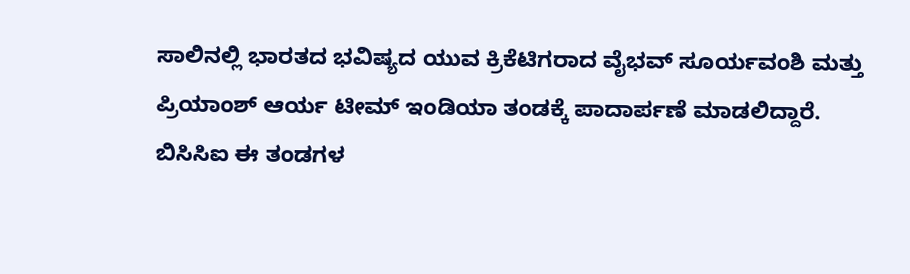ಸಾಲಿನಲ್ಲಿ ಭಾರತದ ಭವಿಷ್ಯದ ಯುವ ಕ್ರಿಕೆಟಿಗರಾದ ವೈಭವ್ ಸೂರ್ಯವಂಶಿ ಮತ್ತು ಪ್ರಿಯಾಂಶ್ ಆರ್ಯ ಟೀಮ್ ಇಂಡಿಯಾ ತಂಡಕ್ಕೆ ಪಾದಾರ್ಪಣೆ ಮಾಡಲಿದ್ದಾರೆ. ಬಿಸಿಸಿಐ ಈ ತಂಡಗಳ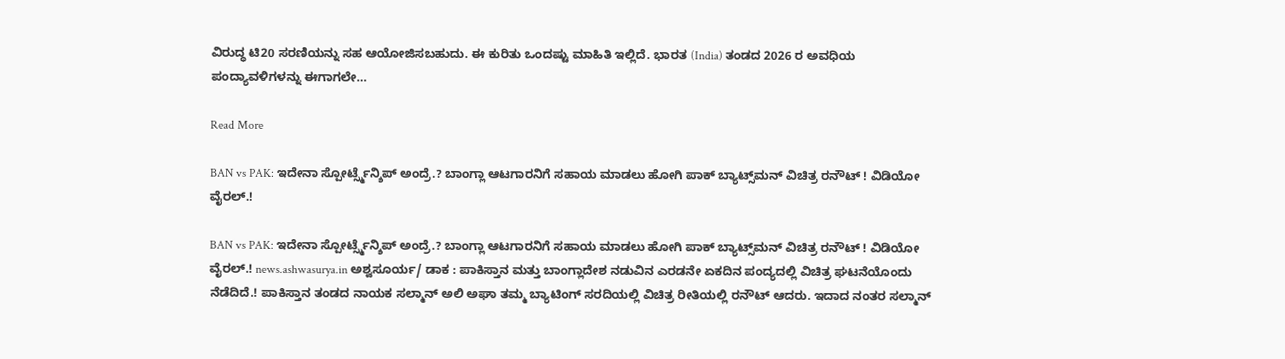ವಿರುದ್ಧ ಟಿ20 ಸರಣಿಯನ್ನು ಸಹ ಆಯೋಜಿಸಬಹುದು. ಈ ಕುರಿತು ಒಂದಷ್ಟು ಮಾಹಿತಿ ಇಲ್ಲಿದೆ. ಭಾರತ (India) ತಂಡದ 2026 ರ ಅವಧಿಯ ಪಂದ್ಯಾವಳಿಗಳನ್ನು ಈಗಾಗಲೇ…

Read More

BAN vs PAK: ಇದೇನಾ ಸ್ಪೋರ್ಟ್ಸ್ಮೆನ್ಶಿಪ್ ಅಂದ್ರೆ.? ಬಾಂಗ್ಲಾ ಆಟಗಾರನಿಗೆ ಸಹಾಯ ಮಾಡಲು ಹೋಗಿ ಪಾಕ್ ಬ್ಯಾಟ್ಸ್‌ಮನ್ ವಿಚಿತ್ರ ರನೌಟ್ ! ವಿಡಿಯೋ ವೈರಲ್.!

BAN vs PAK: ಇದೇನಾ ಸ್ಪೋರ್ಟ್ಸ್ಮೆನ್ಶಿಪ್ ಅಂದ್ರೆ.? ಬಾಂಗ್ಲಾ ಆಟಗಾರನಿಗೆ ಸಹಾಯ ಮಾಡಲು ಹೋಗಿ ಪಾಕ್ ಬ್ಯಾಟ್ಸ್‌ಮನ್ ವಿಚಿತ್ರ ರನೌಟ್ ! ವಿಡಿಯೋ ವೈರಲ್.! news.ashwasurya.in ಅಶ್ವಸೂರ್ಯ/ ಡಾಕ : ಪಾಕಿಸ್ತಾನ ಮತ್ತು ಬಾಂಗ್ಲಾದೇಶ ನಡುವಿನ ಎರಡನೇ ಏಕದಿನ ಪಂದ್ಯದಲ್ಲಿ ವಿಚಿತ್ರ ಘಟನೆಯೊಂದು ನೆಡೆದಿದೆ.! ಪಾಕಿಸ್ತಾನ ತಂಡದ ನಾಯಕ ಸಲ್ಮಾನ್ ಅಲಿ ಅಘಾ ತಮ್ಮ ಬ್ಯಾಟಿಂಗ್ ಸರದಿಯಲ್ಲಿ ವಿಚಿತ್ರ ರೀತಿಯಲ್ಲಿ ರನೌಟ್ ಆದರು. ಇದಾದ ನಂತರ ಸಲ್ಮಾನ್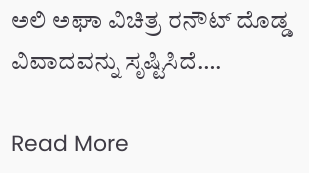ಅಲಿ ಅಘಾ ವಿಚಿತ್ರ ರನೌಟ್ ದೊಡ್ಡ ವಿವಾದವನ್ನು ಸೃಷ್ಟಿಸಿದೆ….

Read More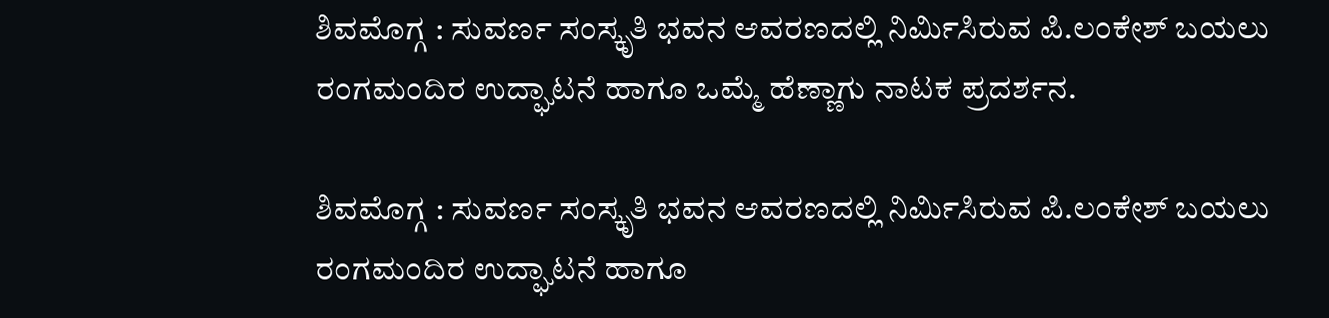ಶಿವಮೊಗ್ಗ : ಸುವರ್ಣ ಸಂಸ್ಕೃತಿ ಭವನ ಆವರಣದಲ್ಲಿ ನಿರ್ಮಿಸಿರುವ ಪಿ.ಲಂಕೇಶ್ ಬಯಲು ರಂಗಮಂದಿರ ಉದ್ಘಾಟನೆ ಹಾಗೂ ಒಮ್ಮೆ ಹೆಣ್ಣಾಗು ನಾಟಕ ಪ್ರದರ್ಶನ.

ಶಿವಮೊಗ್ಗ : ಸುವರ್ಣ ಸಂಸ್ಕೃತಿ ಭವನ ಆವರಣದಲ್ಲಿ ನಿರ್ಮಿಸಿರುವ ಪಿ.ಲಂಕೇಶ್ ಬಯಲು ರಂಗಮಂದಿರ ಉದ್ಘಾಟನೆ ಹಾಗೂ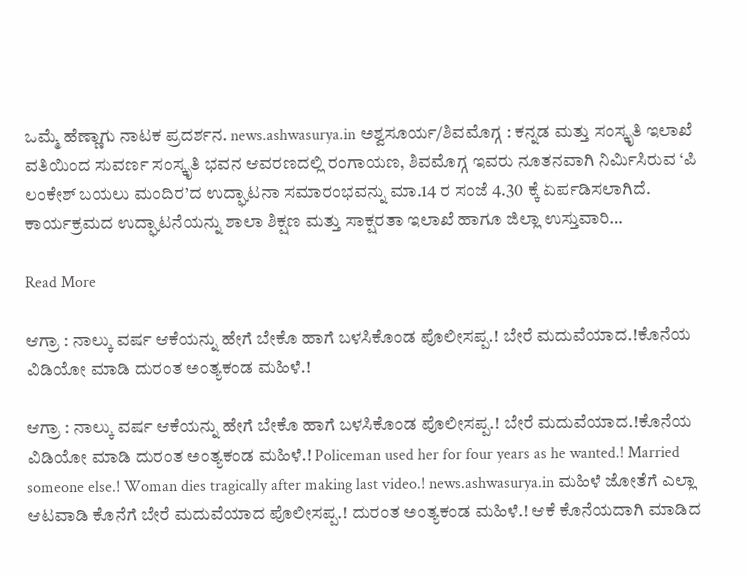ಒಮ್ಮೆ ಹೆಣ್ಣಾಗು ನಾಟಕ ಪ್ರದರ್ಶನ. news.ashwasurya.in ಅಶ್ವಸೂರ್ಯ/ಶಿವಮೊಗ್ಗ : ಕನ್ನಡ ಮತ್ತು ಸಂಸ್ಕೃತಿ ಇಲಾಖೆ ವತಿಯಿಂದ ಸುವರ್ಣ ಸಂಸ್ಕೃತಿ ಭವನ ಆವರಣದಲ್ಲಿ ರಂಗಾಯಣ, ಶಿವಮೊಗ್ಗ ಇವರು ನೂತನವಾಗಿ ನಿರ್ಮಿಸಿರುವ ‘ಪಿ ಲಂಕೇಶ್ ಬಯಲು ಮಂದಿರ’ದ ಉದ್ಘಾಟನಾ ಸಮಾರಂಭವನ್ನು ಮಾ.14 ರ ಸಂಜೆ 4.30 ಕ್ಕೆ ಏರ್ಪಡಿಸಲಾಗಿದೆ. ಕಾರ್ಯಕ್ರಮದ ಉದ್ಘಾಟನೆಯನ್ನು ಶಾಲಾ ಶಿಕ್ಷಣ ಮತ್ತು ಸಾಕ್ಷರತಾ ಇಲಾಖೆ ಹಾಗೂ ಜಿಲ್ಲಾ ಉಸ್ತುವಾರಿ…

Read More

ಆಗ್ರಾ : ನಾಲ್ಕು ವರ್ಷ ಆಕೆಯನ್ನು ಹೇಗೆ ಬೇಕೊ ಹಾಗೆ ಬಳಸಿಕೊಂಡ ಪೊಲೀಸಪ್ಪ.! ಬೇರೆ ಮದುವೆಯಾದ.!ಕೊನೆಯ ವಿಡಿಯೋ ಮಾಡಿ ದುರಂತ ಅಂತ್ಯಕಂಡ ಮಹಿಳೆ.!

ಆಗ್ರಾ : ನಾಲ್ಕು ವರ್ಷ ಆಕೆಯನ್ನು ಹೇಗೆ ಬೇಕೊ ಹಾಗೆ ಬಳಸಿಕೊಂಡ ಪೊಲೀಸಪ್ಪ.! ಬೇರೆ ಮದುವೆಯಾದ.!ಕೊನೆಯ ವಿಡಿಯೋ ಮಾಡಿ ದುರಂತ ಅಂತ್ಯಕಂಡ ಮಹಿಳೆ.! Policeman used her for four years as he wanted.! Married someone else.! Woman dies tragically after making last video.! news.ashwasurya.in ಮಹಿಳೆ ಜೋತೆಗೆ ಎಲ್ಲಾ ಆಟವಾಡಿ ಕೊನೆಗೆ ಬೇರೆ ಮದುವೆಯಾದ ಪೊಲೀಸಪ್ಪ.! ದುರಂತ ಅಂತ್ಯಕಂಡ ಮಹಿಳೆ.! ಆಕೆ ಕೊನೆಯದಾಗಿ ಮಾಡಿದ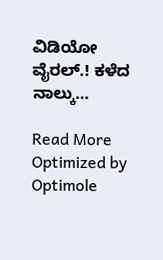ವಿಡಿಯೋ ವೈರಲ್.! ಕಳೆದ ನಾಲ್ಕು…

Read More
Optimized by Optimole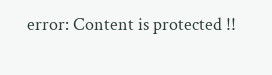error: Content is protected !!